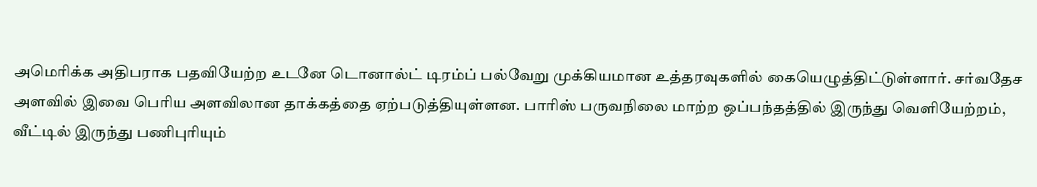அமெரிக்க அதிபராக பதவியேற்ற உடனே டொனால்ட் டிரம்ப் பல்வேறு முக்கியமான உத்தரவுகளில் கையெழுத்திட்டுள்ளார். சர்வதேச அளவில் இவை பெரிய அளவிலான தாக்கத்தை ஏற்படுத்தியுள்ளன. பாரிஸ் பருவநிலை மாற்ற ஒப்பந்தத்தில் இருந்து வெளியேற்றம், வீட்டில் இருந்து பணிபுரியும்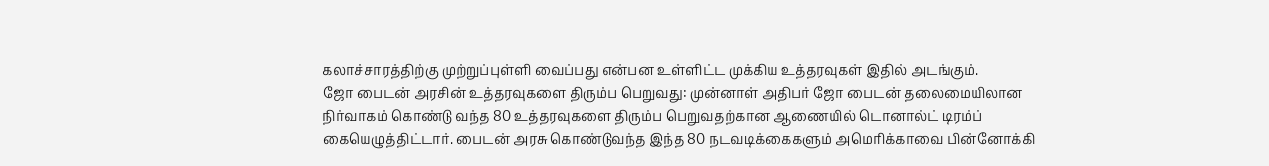கலாச்சாரத்திற்கு முற்றுப்புள்ளி வைப்பது என்பன உள்ளிட்ட முக்கிய உத்தரவுகள் இதில் அடங்கும்.
ஜோ பைடன் அரசின் உத்தரவுகளை திரும்ப பெறுவது: முன்னாள் அதிபர் ஜோ பைடன் தலைமையிலான நிர்வாகம் கொண்டு வந்த 80 உத்தரவுகளை திரும்ப பெறுவதற்கான ஆணையில் டொனால்ட் டிரம்ப் கையெழுத்திட்டார். பைடன் அரசு கொண்டுவந்த இந்த 80 நடவடிக்கைகளும் அமெரிக்காவை பின்னோக்கி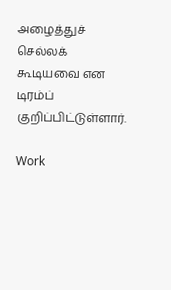அழைத்துச் செல்லக் கூடியவை என டிரம்ப் குறிப்பிட்டுள்ளார்.

Work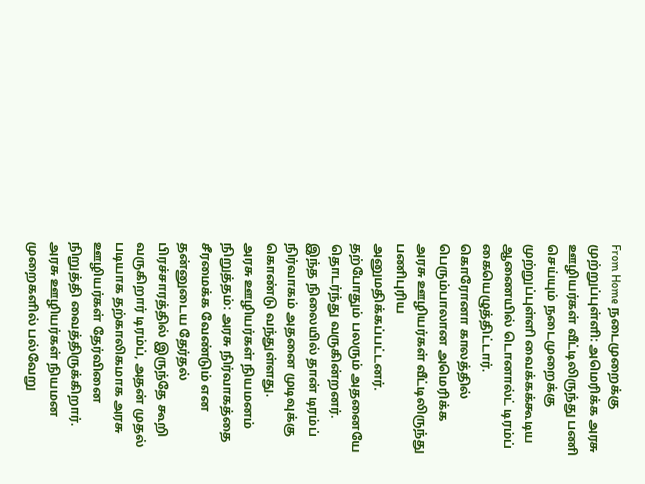From Home நடைமுறைக்கு முற்றுப்புள்ளி: அமெரிக்க அரசு ஊழியர்கள் வீட்டிலிருந்து பணி செய்யும் நடைமுறைக்கு முற்றுப்புள்ளி வைக்கக்கூடிய ஆணையில் டொனால்ட் டிரம்ப் கையெழுத்திட்டார். கொரோனா காலத்தில் பெரும்பாலான அமெரிக்க அரசு ஊழியர்கள் வீட்டிலிருந்து பணிபுரிய அனுமதிக்கப்பட்டனர். தற்போதும் பலரும் அதனையே தொடர்ந்து வருகின்றனர். இந்த நிலையில் தான் டிரம்ப் நிர்வாகம் அதனை முடிவுக்கு கொண்டு வந்துள்ளது.
அரசு ஊழியர்கள் நியமனம் நிறுத்தம்: அரசு நிர்வாகத்தை சீரமைக்க வேண்டும் என தன்னுடைய தேர்தல் பிரச்சாரத்தில் இருந்தே கூறி வருகிறார் டிரம்ப், அதன் முதல் படியாக தற்காலிகமாக அரசு ஊழியர்கள் தேர்வினை நிறுத்தி வைத்திருக்கிறார். அரசு ஊழியர்கள் நியமன முறைகளில் பல்வேறு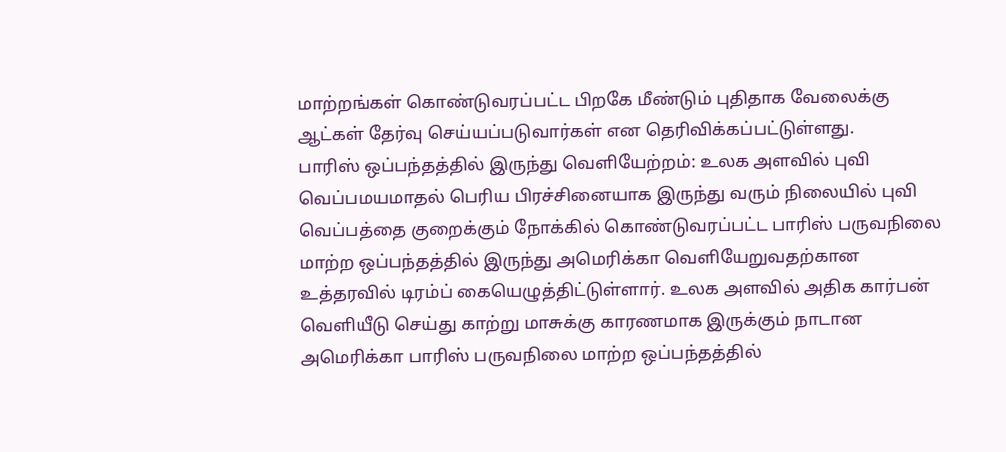மாற்றங்கள் கொண்டுவரப்பட்ட பிறகே மீண்டும் புதிதாக வேலைக்கு ஆட்கள் தேர்வு செய்யப்படுவார்கள் என தெரிவிக்கப்பட்டுள்ளது.
பாரிஸ் ஒப்பந்தத்தில் இருந்து வெளியேற்றம்: உலக அளவில் புவி வெப்பமயமாதல் பெரிய பிரச்சினையாக இருந்து வரும் நிலையில் புவி வெப்பத்தை குறைக்கும் நோக்கில் கொண்டுவரப்பட்ட பாரிஸ் பருவநிலை மாற்ற ஒப்பந்தத்தில் இருந்து அமெரிக்கா வெளியேறுவதற்கான உத்தரவில் டிரம்ப் கையெழுத்திட்டுள்ளார். உலக அளவில் அதிக கார்பன் வெளியீடு செய்து காற்று மாசுக்கு காரணமாக இருக்கும் நாடான அமெரிக்கா பாரிஸ் பருவநிலை மாற்ற ஒப்பந்தத்தில்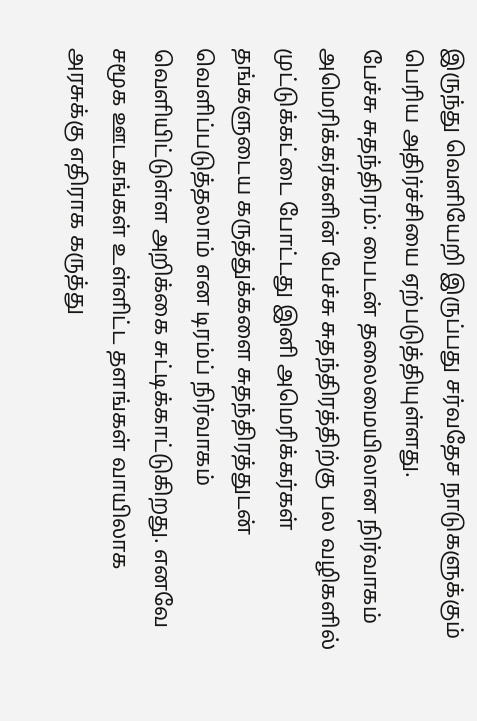இருந்து வெளியேறி இருப்பது சர்வதேச நாடுகளுக்கும் பெரிய அதிர்ச்சியை ஏற்படுத்தியுள்ளது.
பேச்சு சுதந்திரம்: பைடன் தலைமையிலான நிர்வாகம் அமெரிக்கர்களின் பேச்சு சுதந்திரத்திற்கு பல வழிகளில் முட்டுக்கட்டை போட்டது இனி அமெரிக்கர்கள் தங்களுடைய கருத்துக்களை சுதந்திரத்துடன் வெளிப்படுத்தலாம் என டிரம்ப் நிர்வாகம் வெளியிட்டுள்ள அறிக்கை சுட்டிக்காட்டுகிறது. எனவே சமூக ஊடகங்கள் உள்ளிட்ட தளங்கள் வாயிலாக அரசுக்கு எதிராக கருத்து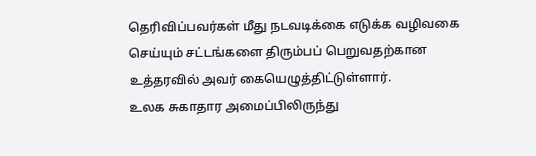தெரிவிப்பவர்கள் மீது நடவடிக்கை எடுக்க வழிவகை செய்யும் சட்டங்களை திரும்பப் பெறுவதற்கான உத்தரவில் அவர் கையெழுத்திட்டுள்ளார்.
உலக சுகாதார அமைப்பிலிருந்து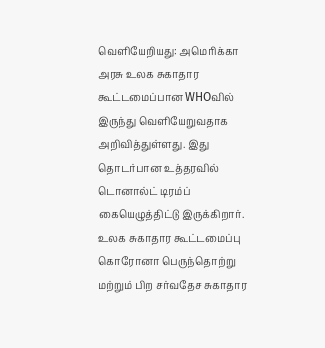வெளியேறியது: அமெரிக்கா அரசு உலக சுகாதார கூட்டமைப்பான WHOவில் இருந்து வெளியேறுவதாக அறிவித்துள்ளது. இது தொடர்பான உத்தரவில் டொனால்ட் டிரம்ப் கையெழுத்திட்டு இருக்கிறார். உலக சுகாதார கூட்டமைப்பு கொரோனா பெருந்தொற்று மற்றும் பிற சர்வதேச சுகாதார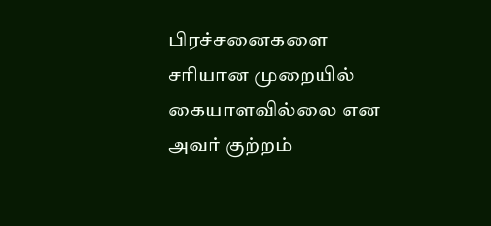பிரச்சனைகளை சரியான முறையில் கையாளவில்லை என அவர் குற்றம்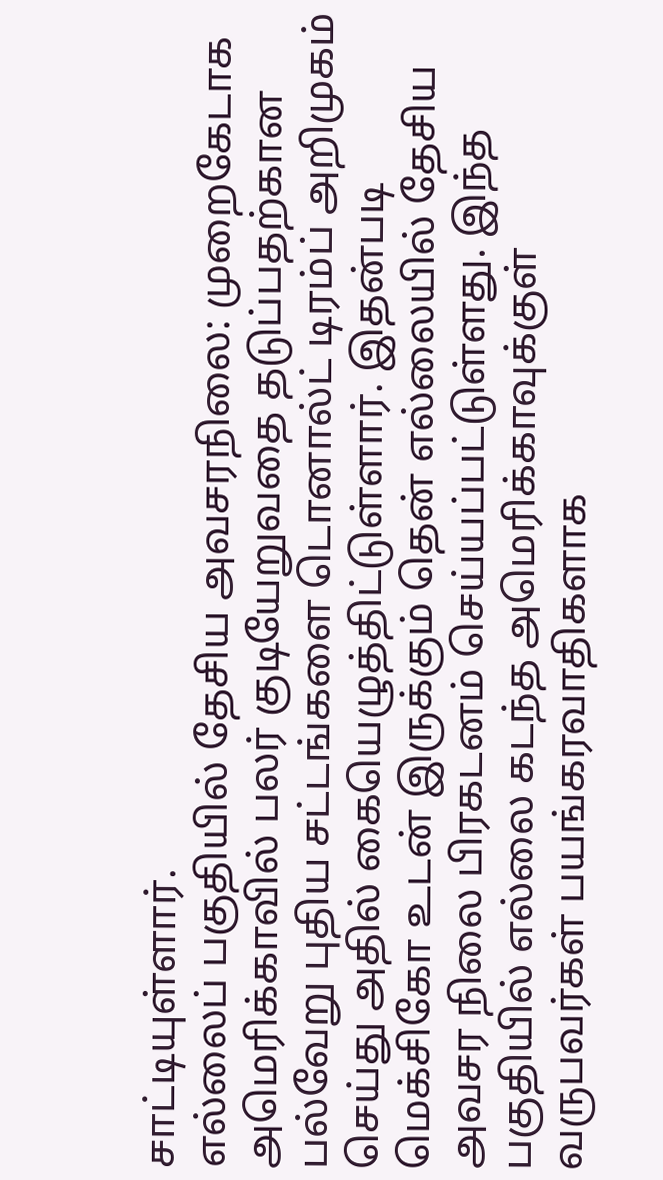சாட்டியுள்ளார்.
எல்லைப் பகுதியில் தேசிய அவசரநிலை: முறைகேடாக அமெரிக்காவில் பலர் குடியேறுவதை தடுப்பதற்கான பல்வேறு புதிய சட்டங்களை டொனால்ட் டிரம்ப் அறிமுகம் செய்து அதில் கையெழுத்திட்டுள்ளார். இதன்படி மெக்சிகோ உடன் இருக்கும் தென் எல்லையில் தேசிய அவசர நிலை பிரகடனம் செய்யப்பட்டுள்ளது. இந்த பகுதியில் எல்லை கடந்த அமெரிக்காவுக்குள் வருபவர்கள் பயங்கரவாதிகளாக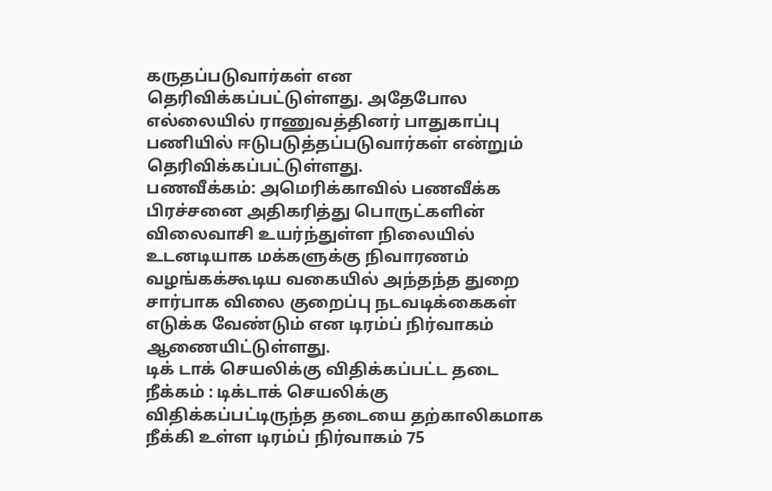கருதப்படுவார்கள் என தெரிவிக்கப்பட்டுள்ளது. அதேபோல எல்லையில் ராணுவத்தினர் பாதுகாப்பு பணியில் ஈடுபடுத்தப்படுவார்கள் என்றும் தெரிவிக்கப்பட்டுள்ளது.
பணவீக்கம்: அமெரிக்காவில் பணவீக்க பிரச்சனை அதிகரித்து பொருட்களின் விலைவாசி உயர்ந்துள்ள நிலையில் உடனடியாக மக்களுக்கு நிவாரணம் வழங்கக்கூடிய வகையில் அந்தந்த துறை சார்பாக விலை குறைப்பு நடவடிக்கைகள் எடுக்க வேண்டும் என டிரம்ப் நிர்வாகம் ஆணையிட்டுள்ளது.
டிக் டாக் செயலிக்கு விதிக்கப்பட்ட தடை நீக்கம் : டிக்டாக் செயலிக்கு விதிக்கப்பட்டிருந்த தடையை தற்காலிகமாக நீக்கி உள்ள டிரம்ப் நிர்வாகம் 75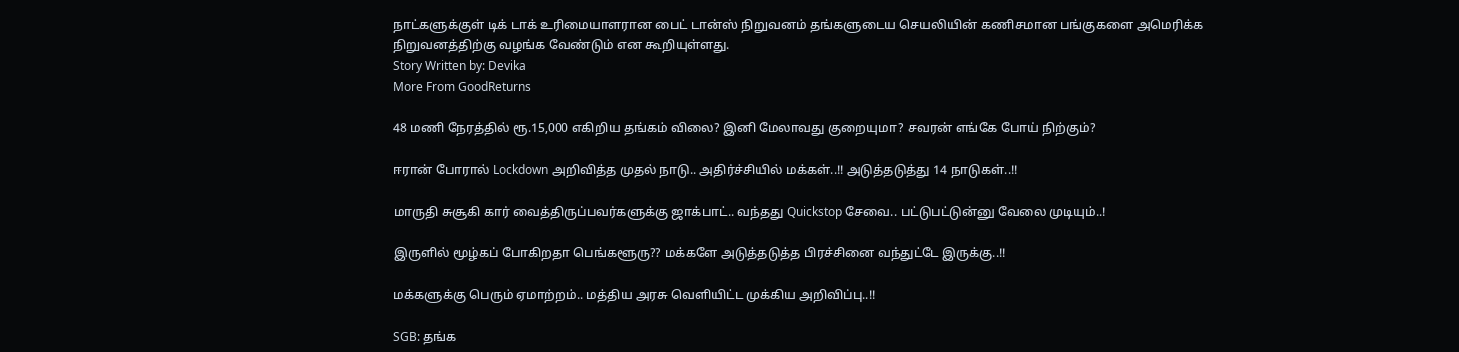நாட்களுக்குள் டிக் டாக் உரிமையாளரான பைட் டான்ஸ் நிறுவனம் தங்களுடைய செயலியின் கணிசமான பங்குகளை அமெரிக்க நிறுவனத்திற்கு வழங்க வேண்டும் என கூறியுள்ளது.
Story Written by: Devika
More From GoodReturns

48 மணி நேரத்தில் ரூ.15,000 எகிறிய தங்கம் விலை? இனி மேலாவது குறையுமா? சவரன் எங்கே போய் நிற்கும்?

ஈரான் போரால் Lockdown அறிவித்த முதல் நாடு.. அதிர்ச்சியில் மக்கள்..!! அடுத்தடுத்து 14 நாடுகள்..!!

மாருதி சுசூகி கார் வைத்திருப்பவர்களுக்கு ஜாக்பாட்.. வந்தது Quickstop சேவை.. பட்டுபட்டுன்னு வேலை முடியும்..!

இருளில் மூழ்கப் போகிறதா பெங்களூரு?? மக்களே அடுத்தடுத்த பிரச்சினை வந்துட்டே இருக்கு..!!

மக்களுக்கு பெரும் ஏமாற்றம்.. மத்திய அரசு வெளியிட்ட முக்கிய அறிவிப்பு..!!

SGB: தங்க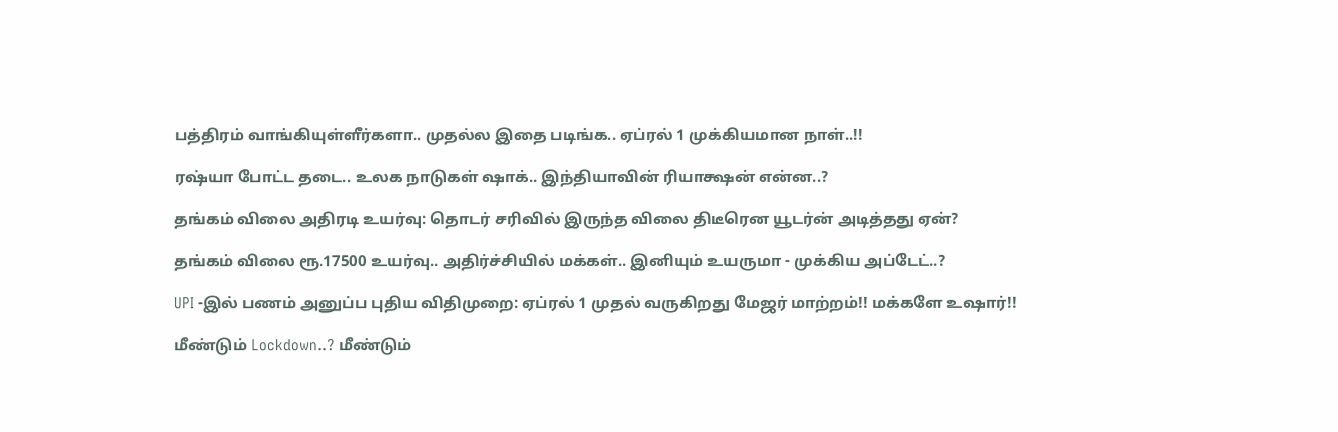பத்திரம் வாங்கியுள்ளீர்களா.. முதல்ல இதை படிங்க.. ஏப்ரல் 1 முக்கியமான நாள்..!!

ரஷ்யா போட்ட தடை.. உலக நாடுகள் ஷாக்.. இந்தியாவின் ரியாக்ஷன் என்ன..?

தங்கம் விலை அதிரடி உயர்வு: தொடர் சரிவில் இருந்த விலை திடீரென யூடர்ன் அடித்தது ஏன்?

தங்கம் விலை ரூ.17500 உயர்வு.. அதிர்ச்சியில் மக்கள்.. இனியும் உயருமா - முக்கிய அப்டேட்..?

UPI -இல் பணம் அனுப்ப புதிய விதிமுறை: ஏப்ரல் 1 முதல் வருகிறது மேஜர் மாற்றம்!! மக்களே உஷார்!!

மீண்டும் Lockdown..? மீண்டும்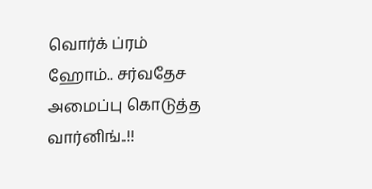வொர்க் ப்ரம் ஹோம்.. சர்வதேச அமைப்பு கொடுத்த வார்னிங்..!!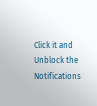Click it and Unblock the Notifications